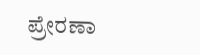ಪ್ರೇರಣಾ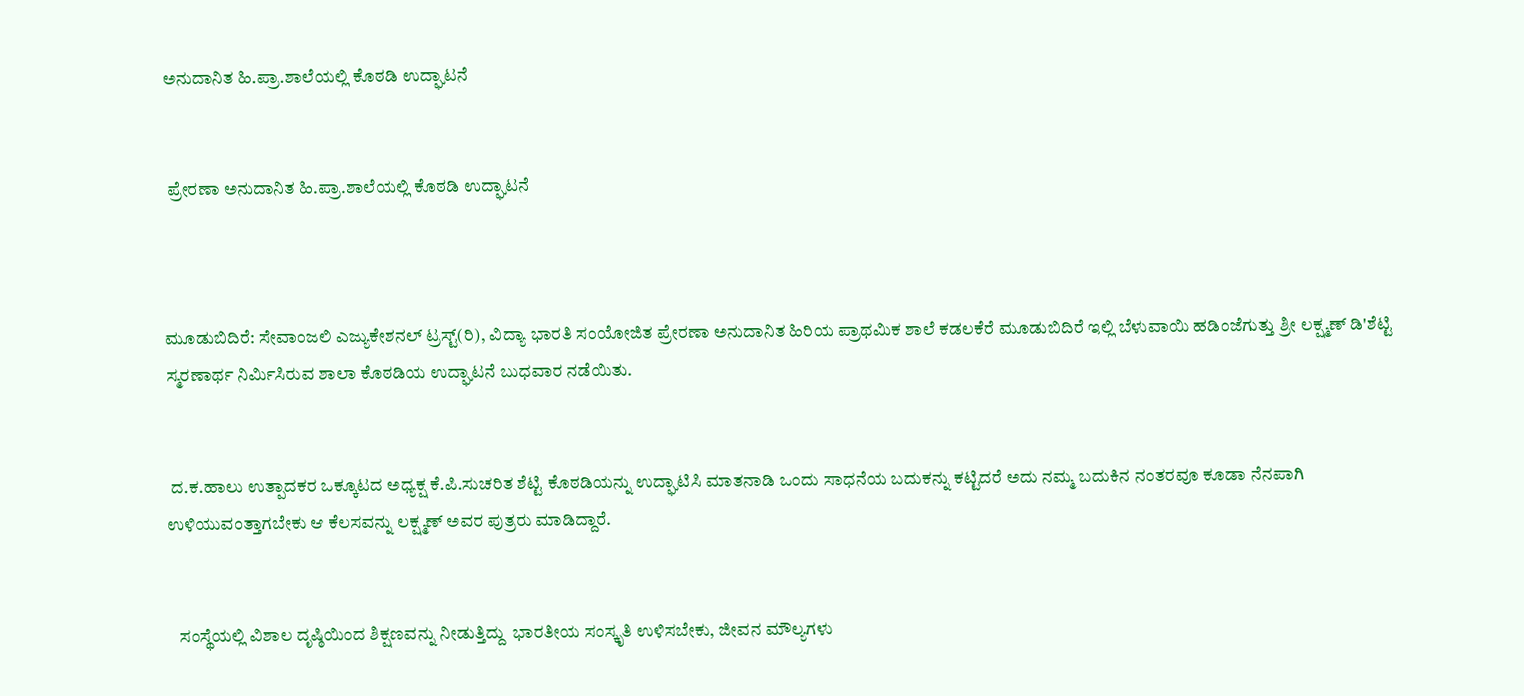ಅನುದಾನಿತ ಹಿ.ಪ್ರಾ.ಶಾಲೆಯಲ್ಲಿ ಕೊಠಡಿ ಉದ್ಘಾಟನೆ


 ಪ್ರೇರಣಾ ಅನುದಾನಿತ ಹಿ.ಪ್ರಾ.ಶಾಲೆಯಲ್ಲಿ ಕೊಠಡಿ ಉದ್ಘಾಟನೆ



ಮೂಡುಬಿದಿರೆ: ಸೇವಾಂಜಲಿ ಎಜ್ಯುಕೇಶನಲ್ ಟ್ರಸ್ಟ್(ರಿ), ವಿದ್ಯಾ ಭಾರತಿ ಸಂಯೋಜಿತ ಪ್ರೇರಣಾ ಅನುದಾನಿತ ಹಿರಿಯ ಪ್ರಾಥಮಿಕ ಶಾಲೆ ಕಡಲಕೆರೆ ಮೂಡುಬಿದಿರೆ ಇಲ್ಲಿ ಬೆಳುವಾಯಿ ಹಡಿಂಜೆಗುತ್ತು ಶ್ರೀ ಲಕ್ಷ್ಮಣ್ ಡಿ'ಶೆಟ್ಟಿ ಸ್ಮರಣಾರ್ಥ ನಿರ್ಮಿಸಿರುವ ಶಾಲಾ ಕೊಠಡಿಯ ಉದ್ಘಾಟನೆ ಬುಧವಾರ ನಡೆಯಿತು.


 ದ.ಕ.ಹಾಲು ಉತ್ಪಾದಕರ ಒಕ್ಕೂಟದ ಅಧ್ಯಕ್ಷ ಕೆ.ಪಿ.ಸುಚರಿತ ಶೆಟ್ಟಿ ಕೊಠಡಿಯನ್ನು ಉದ್ಘಾಟಿಸಿ ಮಾತನಾಡಿ ಒಂದು ಸಾಧನೆಯ ಬದುಕನ್ನು ಕಟ್ಟಿದರೆ ಅದು ನಮ್ಮ ಬದುಕಿನ ನಂತರವೂ ಕೂಡಾ ನೆನಪಾಗಿ ಉಳಿಯುವಂತ್ತಾಗಬೇಕು ಆ ಕೆಲಸವನ್ನು ಲಕ್ಷ್ಮಣ್ ಅವರ ಪುತ್ರರು ಮಾಡಿದ್ದಾರೆ.


   ಸಂಸ್ಥೆಯಲ್ಲಿ ವಿಶಾಲ ದೃಷ್ಠಿಯಿಂದ ಶಿಕ್ಷಣವನ್ನು ನೀಡುತ್ತಿದ್ದು  ಭಾರತೀಯ ಸಂಸ್ಕೃತಿ ಉಳಿಸಬೇಕು, ಜೀವನ ಮೌಲ್ಯಗಳು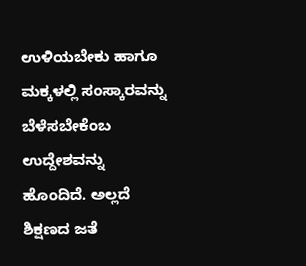ಉಳಿಯಬೇಕು ಹಾಗೂ ಮಕ್ಕಳಲ್ಲಿ ಸಂಸ್ಕಾರವನ್ನು ಬೆಳೆಸಬೇಕೆಂಬ ಉದ್ದೇಶವನ್ನು ಹೊಂದಿದೆ. ಅಲ್ಲದೆ ಶಿಕ್ಷಣದ ಜತೆ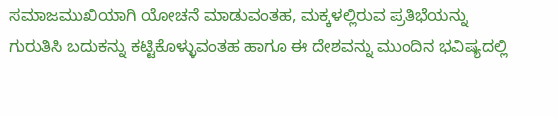ಸಮಾಜಮುಖಿಯಾಗಿ ಯೋಚನೆ ಮಾಡುವಂತಹ, ಮಕ್ಕಳಲ್ಲಿರುವ ಪ್ರತಿಭೆಯನ್ನು ಗುರುತಿಸಿ ಬದುಕನ್ನು ಕಟ್ಟಿಕೊಳ್ಳುವಂತಹ ಹಾಗೂ ಈ ದೇಶವನ್ನು ಮುಂದಿನ‌ ಭವಿಷ್ಯದಲ್ಲಿ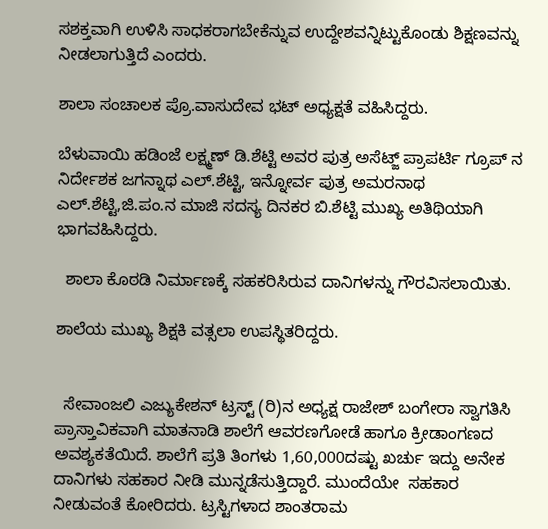ಸಶಕ್ತವಾಗಿ ಉಳಿಸಿ ಸಾಧಕರಾಗಬೇಕೆನ್ನುವ ಉದ್ದೇಶವನ್ನಿಟ್ಟುಕೊಂಡು ಶಿಕ್ಷಣವನ್ನು ನೀಡಲಾಗುತ್ತಿದೆ ಎಂದರು.

ಶಾಲಾ ಸಂಚಾಲಕ ಪ್ರೊ.ವಾಸುದೇವ ಭಟ್ ಅಧ್ಯಕ್ಷತೆ ವಹಿಸಿದ್ದರು.

ಬೆಳುವಾಯಿ ಹಡಿಂಜೆ ಲಕ್ಷ್ಮಣ್ ಡಿ.ಶೆಟ್ಟಿ ಅವರ ಪುತ್ರ ಅಸೆಟ್ಜ್ ಪ್ರಾಪರ್ಟಿ ಗ್ರೂಪ್ ನ ನಿರ್ದೇಶಕ ಜಗನ್ನಾಥ ಎಲ್.ಶೆಟ್ಟಿ, ಇನ್ನೋರ್ವ ಪುತ್ರ ಅಮರನಾಥ ಎಲ್.ಶೆಟ್ಟಿ,ಜಿ.ಪಂ.ನ ಮಾಜಿ ಸದಸ್ಯ ದಿನಕರ ಬಿ.ಶೆಟ್ಟಿ ಮುಖ್ಯ ಅತಿಥಿಯಾಗಿ ಭಾಗವಹಿಸಿದ್ದರು.

  ಶಾಲಾ ಕೊಠಡಿ ನಿರ್ಮಾಣಕ್ಕೆ ಸಹಕರಿಸಿರುವ ದಾನಿಗಳನ್ನು ಗೌರವಿಸಲಾಯಿತು.

ಶಾಲೆಯ ಮುಖ್ಯ ಶಿಕ್ಷಕಿ ವತ್ಸಲಾ ಉಪಸ್ಥಿತರಿದ್ದರು.


  ಸೇವಾಂಜಲಿ‌ ಎಜ್ಯುಕೇಶನ್‌ ಟ್ರಸ್ಟ್ (ರಿ)ನ ಅಧ್ಯಕ್ಷ ರಾಜೇಶ್ ಬಂಗೇರಾ ಸ್ವಾಗತಿಸಿ ಪ್ರಾಸ್ತಾವಿಕವಾಗಿ ಮಾತನಾಡಿ ಶಾಲೆಗೆ ಆವರಣಗೋಡೆ ಹಾಗೂ ಕ್ರೀಡಾಂಗಣದ ಅವಶ್ಯಕತೆಯಿದೆ. ಶಾಲೆಗೆ ಪ್ರತಿ ತಿಂಗಳು 1,60,000ದಷ್ಟು ಖರ್ಚು ಇದ್ದು ಅನೇಕ ದಾನಿಗಳು ಸಹಕಾರ ನೀಡಿ ಮುನ್ನಡೆಸುತ್ತಿದ್ದಾರೆ. ಮುಂದೆಯೇ  ಸಹಕಾರ ನೀಡುವಂತೆ ಕೋರಿದರು. ಟ್ರಸ್ಟಿಗಳಾದ ಶಾಂತರಾಮ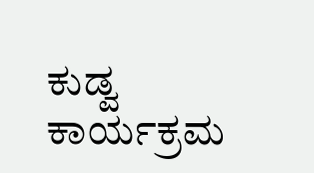ಕುಡ್ವ ಕಾರ್ಯಕ್ರಮ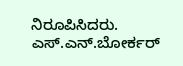ನಿರೂಪಿಸಿದರು. ಎಸ್.ಎನ್.ಬೋರ್ಕರ್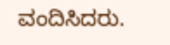ವಂದಿಸಿದರು.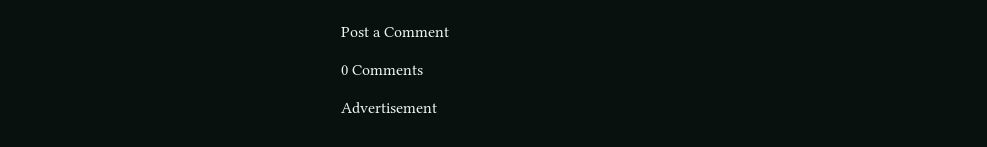Post a Comment

0 Comments

Advertisement